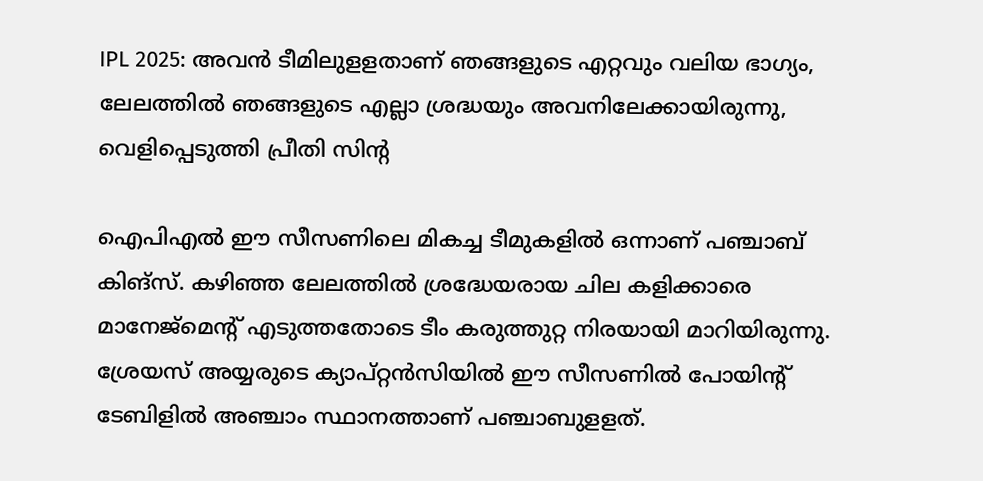IPL 2025: അവന്‍ ടീമിലുളളതാണ് ഞങ്ങളുടെ എറ്റവും വലിയ ഭാഗ്യം, ലേലത്തില്‍ ഞങ്ങളുടെ എല്ലാ ശ്രദ്ധയും അവനിലേക്കായിരുന്നു, വെളിപ്പെടുത്തി പ്രീതി സിന്റ

ഐപിഎല്‍ ഈ സീസണിലെ മികച്ച ടീമുകളില്‍ ഒന്നാണ് പഞ്ചാബ് കിങ്‌സ്. കഴിഞ്ഞ ലേലത്തില്‍ ശ്രദ്ധേയരായ ചില കളിക്കാരെ മാനേജ്‌മെന്റ് എടുത്തതോടെ ടീം കരുത്തുറ്റ നിരയായി മാറിയിരുന്നു. ശ്രേയസ് അയ്യരുടെ ക്യാപ്റ്റന്‍സിയില്‍ ഈ സീസണില്‍ പോയിന്റ് ടേബിളില്‍ അഞ്ചാം സ്ഥാനത്താണ് പഞ്ചാബുളളത്.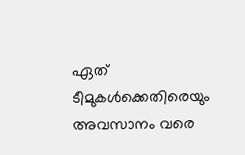ഏത് ടീമുകള്‍ക്കെതിരെയും അവസാനം വരെ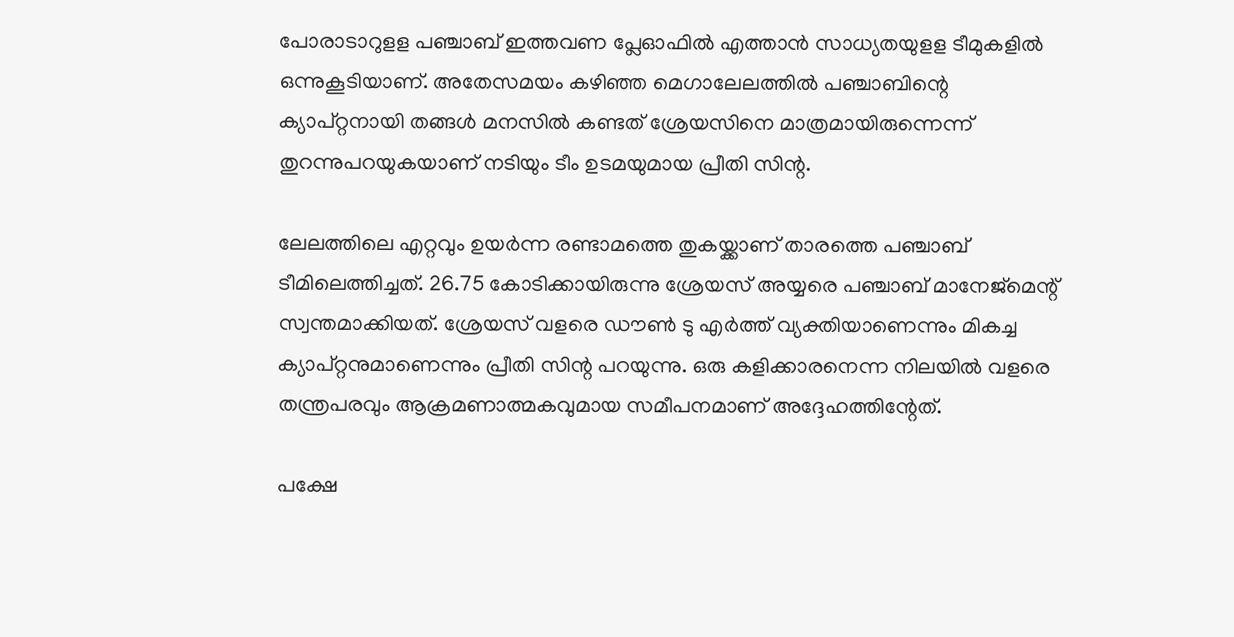പോരാടാറുളള പഞ്ചാബ് ഇത്തവണ പ്ലേഓഫില്‍ എത്താന്‍ സാധ്യതയുളള ടീമുകളില്‍ ഒന്നുകൂടിയാണ്. അതേസമയം കഴിഞ്ഞ മെഗാലേലത്തില്‍ പഞ്ചാബിന്റെ ക്യാപ്റ്റനായി തങ്ങള്‍ മനസില്‍ കണ്ടത് ശ്രേയസിനെ മാത്രമായിരുന്നെന്ന് തുറന്നുപറയുകയാണ് നടിയും ടീം ഉടമയുമായ പ്രീതി സിന്റ.

ലേലത്തിലെ എറ്റവും ഉയര്‍ന്ന രണ്ടാമത്തെ തുകയ്ക്കാണ് താരത്തെ പഞ്ചാബ് ടീമിലെത്തിച്ചത്. 26.75 കോടിക്കായിരുന്നു ശ്രേയസ് അയ്യരെ പഞ്ചാബ് മാനേജ്‌മെന്റ് സ്വന്തമാക്കിയത്. ശ്രേയസ് വളരെ ഡൗണ്‍ ടു എര്‍ത്ത് വ്യക്തിയാണെന്നും മികച്ച ക്യാപ്റ്റനുമാണെന്നും പ്രീതി സിന്റ പറയുന്നു. ഒരു കളിക്കാരനെന്ന നിലയില്‍ വളരെ തന്ത്രപരവും ആക്രമണാത്മകവുമായ സമീപനമാണ് അദ്ദേഹത്തിന്റേത്.

പക്ഷേ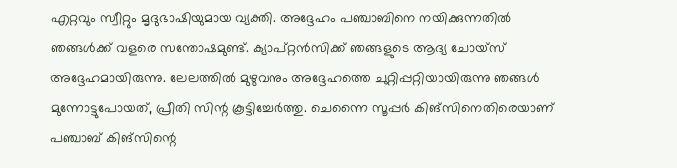എറ്റവും സ്വീറ്റും മൃദുഭാഷിയുമായ വ്യക്തി. അദ്ദേഹം പഞ്ചാബിനെ നയിക്കുന്നതില്‍ ഞങ്ങള്‍ക്ക്‌ വളരെ സന്തോഷമുണ്ട്. ക്യാപ്റ്റന്‍സിക്ക് ഞങ്ങളുടെ ആദ്യ ചോയ്‌സ് അദ്ദേഹമായിരുന്നു. ലേലത്തില്‍ മുഴുവനും അദ്ദേഹത്തെ ചുറ്റിപ്പറ്റിയായിരുന്നു ഞങ്ങള്‍ മുന്നോട്ടുപോയത്, പ്രീതി സിന്റ കൂട്ടിച്ചേര്‍ത്തു. ചെന്നൈ സൂപ്പര്‍ കിങ്‌സിനെതിരെയാണ് പഞ്ചാബ് കിങ്‌സിന്റെ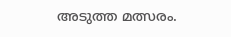അടുത്ത മത്സരം.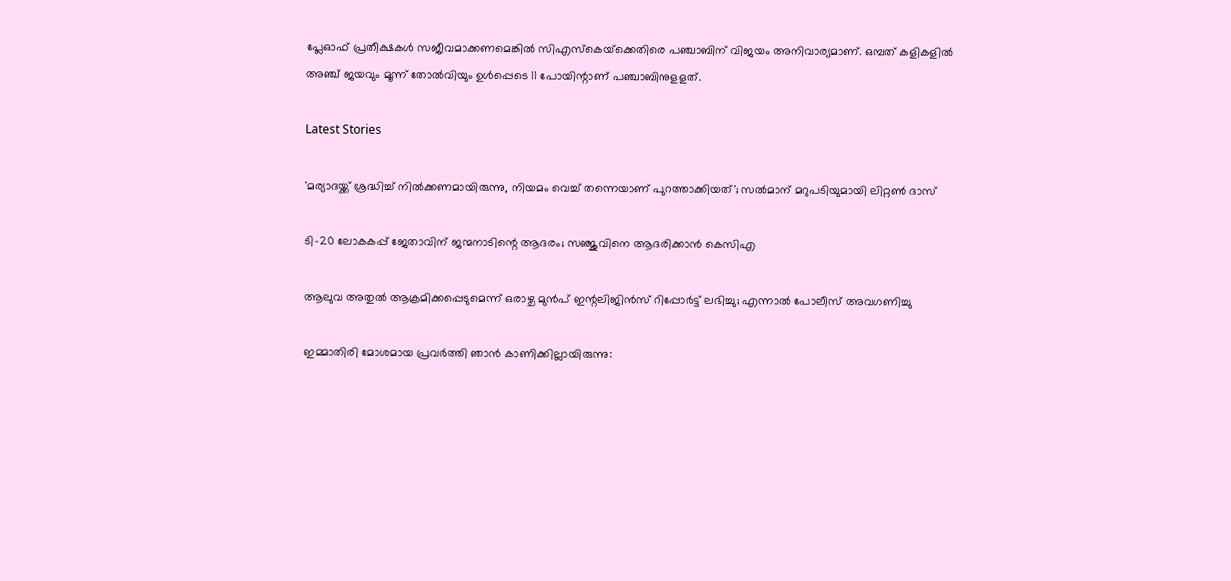പ്ലേഓഫ് പ്രതീക്ഷകള്‍ സജീവമാക്കണമെങ്കില്‍ സിഎസ്‌കെയ്‌ക്കെതിരെ പഞ്ചാബിന് വിജയം അനിവാര്യമാണ്. ഒമ്പത് കളികളില്‍ അഞ്ച് ജയവും മൂന്ന് തോല്‍വിയും ഉള്‍പ്പെടെ 11 പോയിന്റാണ് പഞ്ചാബിനുളളത്.

Latest Stories

'മര്യാദയ്ക്ക് ശ്രദ്ധിച്ച് നിൽക്കണമായിരുന്നു, നിയമം വെച്ച് തന്നെയാണ് പുറത്താക്കിയത്'; സൽമാന് മറുപടിയുമായി ലിറ്റൺ ദാസ്

ടി-20 ലോകകപ്പ് ജേതാവിന് ജന്മനാടിന്റെ ആദരം; സഞ്ജുവിനെ ആദരിക്കാൻ കെസിഎ

ആലുവ അതുൽ ആക്രമിക്കപ്പെടുമെന്ന് ഒരാഴ്ച മുൻപ് ഇന്റലിജിൻസ് റിപ്പോർട്ട് ലഭിച്ചു; എന്നാൽ പോലീസ് അവഗണിച്ചു

ഇമ്മാതിരി മോശമായ പ്രവർത്തി ഞാൻ കാണിക്കില്ലായിരുന്നു: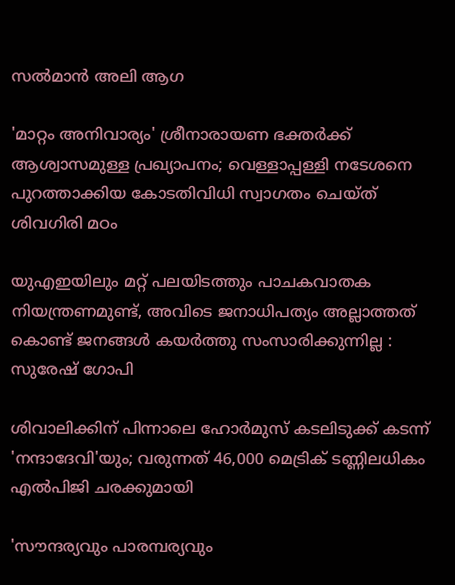സല്‍മാന്‍ അലി ആഗ

'മാറ്റം അനിവാര്യം' ശ്രീനാരായണ ഭക്തര്‍ക്ക് ആശ്വാസമുള്ള പ്രഖ്യാപനം; വെള്ളാപ്പള്ളി നടേശനെ പുറത്താക്കിയ കോടതിവിധി സ്വാഗതം ചെയ്ത് ശിവഗിരി മഠം

യുഎഇയിലും മറ്റ് പലയിടത്തും പാചകവാതക നിയന്ത്രണമുണ്ട്, അവിടെ ജനാധിപത്യം അല്ലാത്തത് കൊണ്ട് ജനങ്ങൾ കയർത്തു സംസാരിക്കുന്നില്ല : സുരേഷ് ഗോപി

ശിവാലിക്കിന് പിന്നാലെ ഹോർമുസ് കടലിടുക്ക് കടന്ന് 'നന്ദാദേവി'യും; വരുന്നത് 46,000 മെട്രിക് ടണ്ണിലധികം എൽപിജി ചരക്കുമായി

'സൗന്ദര്യവും പാരമ്പര്യവും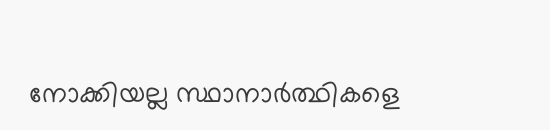നോക്കിയല്ല സ്ഥാനാര്‍ത്ഥികളെ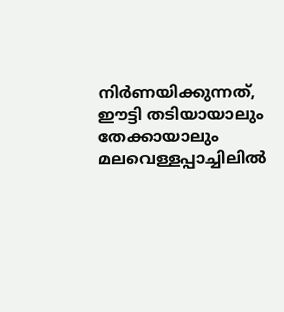നിര്‍ണയിക്കുന്നത്, ഈട്ടി തടിയായാലും തേക്കായാലും മലവെള്ളപ്പാച്ചിലിൽ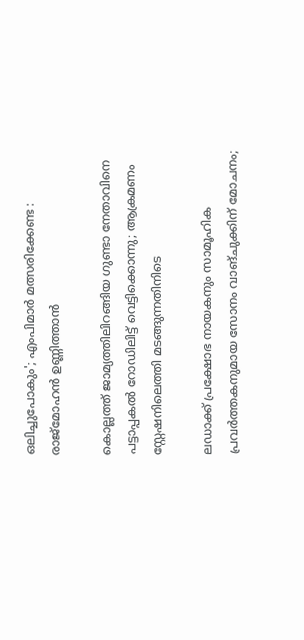ഒലിച്ചുപോകും'; എംപിമാർ മത്സരിക്കേണ്ട : രാജ്‌മോഹൻ ഉണ്ണിത്താന്‍

കൊല്ലത്ത് ജാമ്യത്തിലിറങ്ങിയ ഗുണ്ടാ നേതാവിനെ പട്ടാപ്പകൽ റോഡിലിട്ട് വെട്ടിക്കൊന്നു; ആക്രമണം സ്റ്റേഷനിലെത്തി മടങ്ങുന്നതിനിടെ

ലഡാക്ക് പ്രക്ഷോഭ നായകനും സാമൂഹിക പ്രവർത്തകനുമായ സോനം വാങ്ചുക്കിന് മോചനം;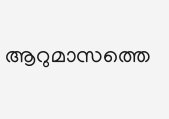ആറുമാസത്തെ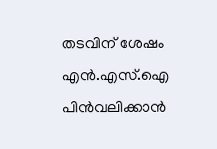തടവിന് ശേഷം എന്‍.എസ്.ഐ പിൻവലിക്കാൻ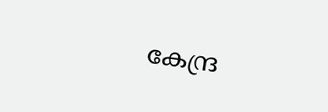കേന്ദ്ര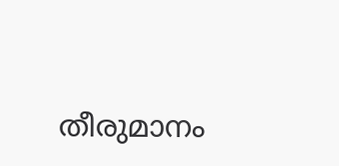തീരുമാനം